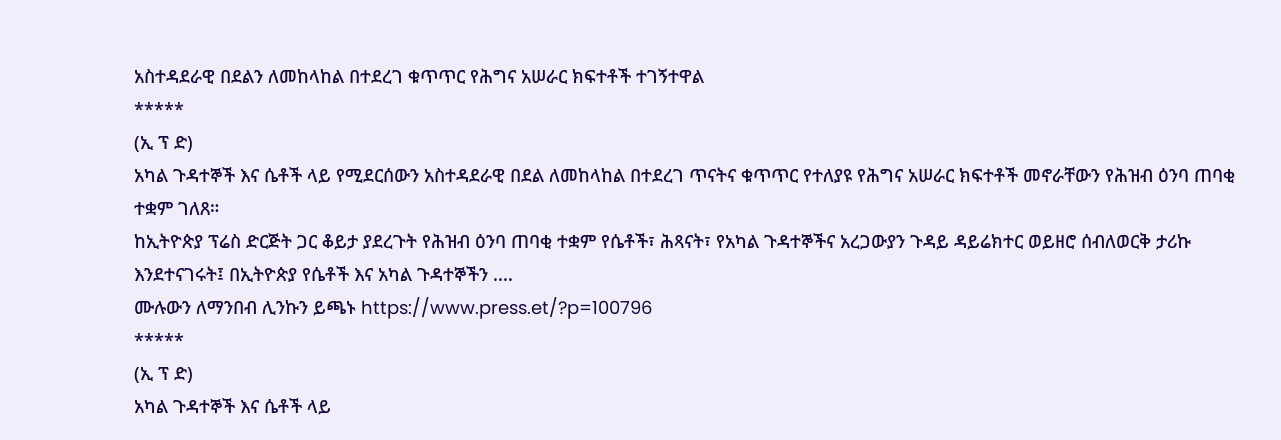አስተዳደራዊ በደልን ለመከላከል በተደረገ ቁጥጥር የሕግና አሠራር ክፍተቶች ተገኝተዋል
*****
(ኢ ፕ ድ)
አካል ጉዳተኞች እና ሴቶች ላይ የሚደርሰውን አስተዳደራዊ በደል ለመከላከል በተደረገ ጥናትና ቁጥጥር የተለያዩ የሕግና አሠራር ክፍተቶች መኖራቸውን የሕዝብ ዕንባ ጠባቂ ተቋም ገለጸ።
ከኢትዮጵያ ፕሬስ ድርጅት ጋር ቆይታ ያደረጉት የሕዝብ ዕንባ ጠባቂ ተቋም የሴቶች፣ ሕጻናት፣ የአካል ጉዳተኞችና አረጋውያን ጉዳይ ዳይሬክተር ወይዘሮ ሰብለወርቅ ታሪኩ እንደተናገሩት፤ በኢትዮጵያ የሴቶች እና አካል ጉዳተኞችን ....
ሙሉውን ለማንበብ ሊንኩን ይጫኑ https://www.press.et/?p=100796
*****
(ኢ ፕ ድ)
አካል ጉዳተኞች እና ሴቶች ላይ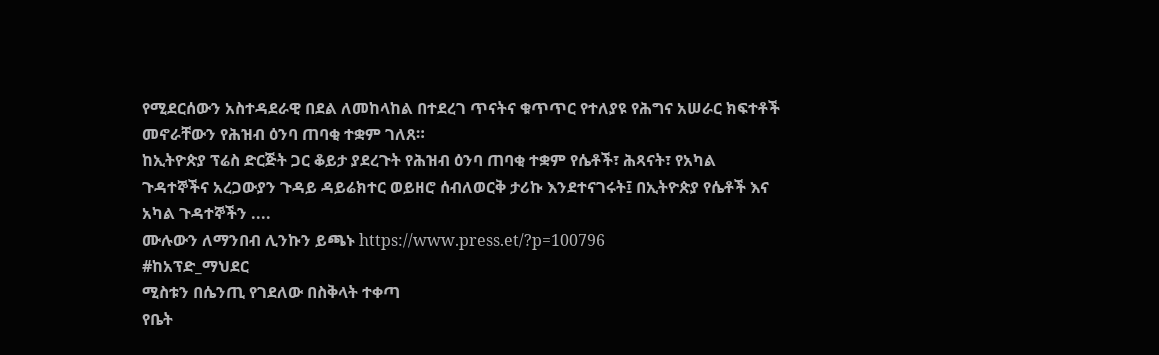የሚደርሰውን አስተዳደራዊ በደል ለመከላከል በተደረገ ጥናትና ቁጥጥር የተለያዩ የሕግና አሠራር ክፍተቶች መኖራቸውን የሕዝብ ዕንባ ጠባቂ ተቋም ገለጸ።
ከኢትዮጵያ ፕሬስ ድርጅት ጋር ቆይታ ያደረጉት የሕዝብ ዕንባ ጠባቂ ተቋም የሴቶች፣ ሕጻናት፣ የአካል ጉዳተኞችና አረጋውያን ጉዳይ ዳይሬክተር ወይዘሮ ሰብለወርቅ ታሪኩ እንደተናገሩት፤ በኢትዮጵያ የሴቶች እና አካል ጉዳተኞችን ....
ሙሉውን ለማንበብ ሊንኩን ይጫኑ https://www.press.et/?p=100796
#ከአፕድ_ማህደር
ሚስቱን በሴንጢ የገደለው በስቅላት ተቀጣ
የቤት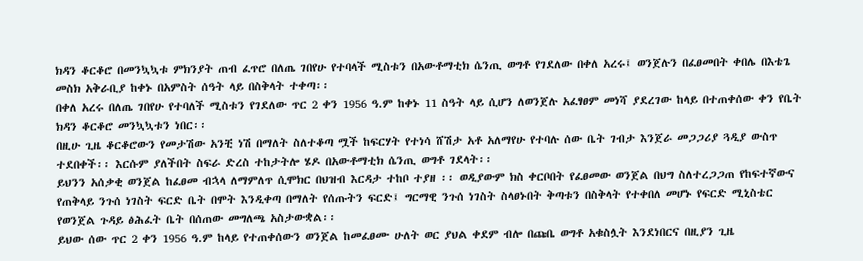ክዳን ቆርቆሮ በመንኳኳቱ ምክንያት ጠብ ፈጥሮ በለጤ ገበየሁ የተባላች ሚስቱን በአውቶማቲክ ሴንጢ ወግቶ የገደለው በቀለ አረሩ፤ ወንጀሉን በፈፀመበት ቀበሌ በእቴጌ መስክ አቅራቢያ ከቀኑ በአምስት ሰዓት ላይ በስቅላት ተቀጣ፡፡
በቀለ አረሩ በለጤ ገበየሁ የተባለች ሚስቱን የገደለው ጥር 2 ቀን 1956 ዓ.ም ከቀኑ 11 ስዓት ላይ ሲሆን ለወንጀሉ አፈፃፀም መነሻ ያደረገው ከላይ በተጠቀሰው ቀን የቤት ክዳን ቆርቆሮ መንኳኳቱን ነበር፡፡
በዚሁ ጊዜ ቆርቆሮውን የመታሽው አንቺ ነሽ በማለት ስለተቆጣ ሟች ከፍርሃት የተነሳ ሸሽታ አቶ አለማየሁ የተባሉ ሰው ቤት ገብታ እንጀራ መጋጋሪያ ጓዲያ ውስጥ ተደበቀች፡፡ እርሱም ያለችበት ስፍራ ድረስ ተከታትሎ ሄዶ በአውቶማቲክ ሴንጢ ወግቶ ገደላት፡፡
ይህንን አሰቃቂ ወንጀል ከፈፀመ ብኋላ ለማምለጥ ሲሞክር በህዝብ እርዳታ ተከቦ ተያዘ ፡፡ ወዲያውም ክስ ቀርቦበት የፈፀመው ወንጀል በህግ ስለተረጋጋጠ የከፍተኛውና የጠቅላይ ንጉሰ ነገስት ፍርድ ቤት በሞት እንዲቀጣ በማለት የሰጡትን ፍርድ፤ ግርማዊ ንጉሰ ነገስት ስላፀኑበት ቅጣቱን በስቅላት የተቀበለ መሆኑ የፍርድ ሚኒስቴር የወንጀል ጉዳይ ፅሕፈት ቤት በሰጠው መግለጫ አስታውቋል፡፡
ይህው ሰው ጥር 2 ቀን 1956 ዓ.ም ከላይ የተጠቀሰውን ወንጀል ከመፈፀሙ ሁለት ወር ያህል ቀደም ብሎ በጩቤ ወግቶ አቁስሏት እንደነበርና በዚያን ጊዜ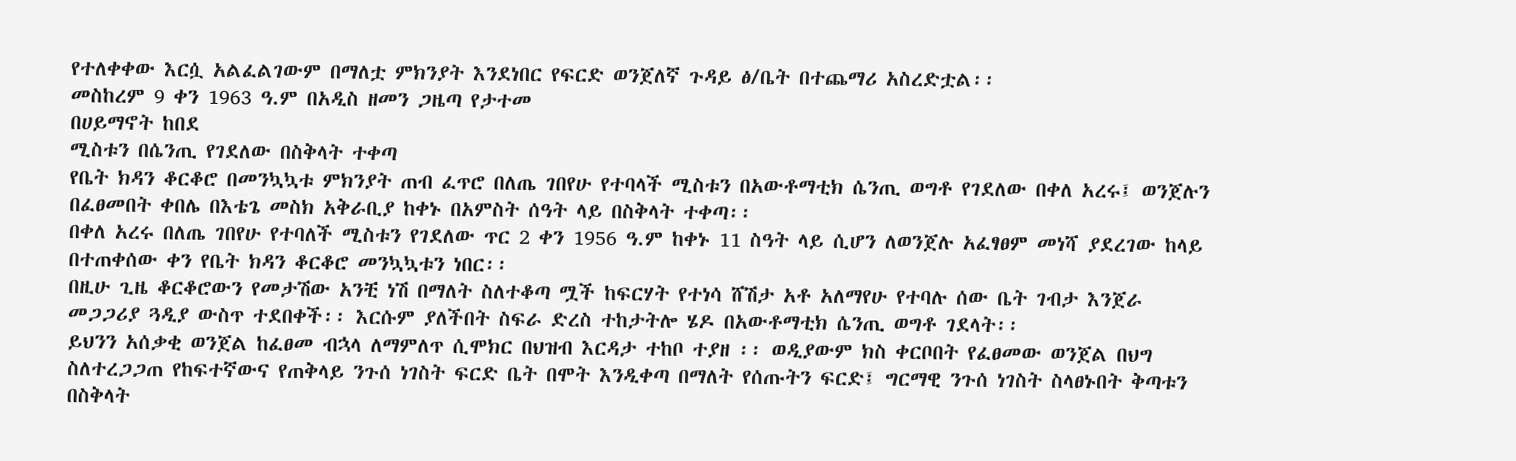የተለቀቀው እርሷ አልፈልገውም በማለቷ ምክንያት እንደነበር የፍርድ ወንጀለኛ ጉዳይ ፅ/ቤት በተጨማሪ አስረድቷል፡፡
መስከረም 9 ቀን 1963 ዓ.ም በአዲስ ዘመን ጋዜጣ የታተመ
በሀይማኖት ከበደ
ሚስቱን በሴንጢ የገደለው በስቅላት ተቀጣ
የቤት ክዳን ቆርቆሮ በመንኳኳቱ ምክንያት ጠብ ፈጥሮ በለጤ ገበየሁ የተባላች ሚስቱን በአውቶማቲክ ሴንጢ ወግቶ የገደለው በቀለ አረሩ፤ ወንጀሉን በፈፀመበት ቀበሌ በእቴጌ መስክ አቅራቢያ ከቀኑ በአምስት ሰዓት ላይ በስቅላት ተቀጣ፡፡
በቀለ አረሩ በለጤ ገበየሁ የተባለች ሚስቱን የገደለው ጥር 2 ቀን 1956 ዓ.ም ከቀኑ 11 ስዓት ላይ ሲሆን ለወንጀሉ አፈፃፀም መነሻ ያደረገው ከላይ በተጠቀሰው ቀን የቤት ክዳን ቆርቆሮ መንኳኳቱን ነበር፡፡
በዚሁ ጊዜ ቆርቆሮውን የመታሽው አንቺ ነሽ በማለት ስለተቆጣ ሟች ከፍርሃት የተነሳ ሸሽታ አቶ አለማየሁ የተባሉ ሰው ቤት ገብታ እንጀራ መጋጋሪያ ጓዲያ ውስጥ ተደበቀች፡፡ እርሱም ያለችበት ስፍራ ድረስ ተከታትሎ ሄዶ በአውቶማቲክ ሴንጢ ወግቶ ገደላት፡፡
ይህንን አሰቃቂ ወንጀል ከፈፀመ ብኋላ ለማምለጥ ሲሞክር በህዝብ እርዳታ ተከቦ ተያዘ ፡፡ ወዲያውም ክስ ቀርቦበት የፈፀመው ወንጀል በህግ ስለተረጋጋጠ የከፍተኛውና የጠቅላይ ንጉሰ ነገስት ፍርድ ቤት በሞት እንዲቀጣ በማለት የሰጡትን ፍርድ፤ ግርማዊ ንጉሰ ነገስት ስላፀኑበት ቅጣቱን በስቅላት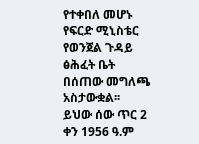የተቀበለ መሆኑ የፍርድ ሚኒስቴር የወንጀል ጉዳይ ፅሕፈት ቤት በሰጠው መግለጫ አስታውቋል፡፡
ይህው ሰው ጥር 2 ቀን 1956 ዓ.ም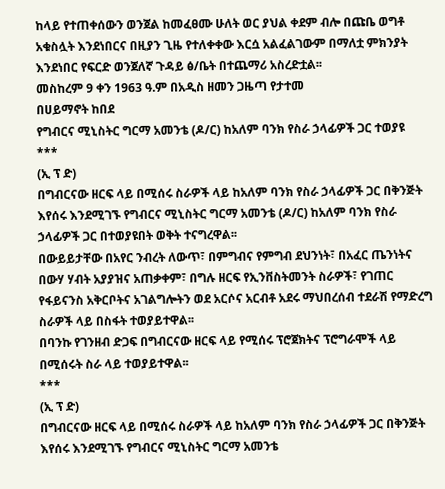ከላይ የተጠቀሰውን ወንጀል ከመፈፀሙ ሁለት ወር ያህል ቀደም ብሎ በጩቤ ወግቶ አቁስሏት እንደነበርና በዚያን ጊዜ የተለቀቀው እርሷ አልፈልገውም በማለቷ ምክንያት እንደነበር የፍርድ ወንጀለኛ ጉዳይ ፅ/ቤት በተጨማሪ አስረድቷል፡፡
መስከረም 9 ቀን 1963 ዓ.ም በአዲስ ዘመን ጋዜጣ የታተመ
በሀይማኖት ከበደ
የግብርና ሚኒስትር ግርማ አመንቴ (ዶ/ር) ከአለም ባንክ የስራ ኃላፊዎች ጋር ተወያዩ
***
(ኢ ፕ ድ)
በግብርናው ዘርፍ ላይ በሚሰሩ ስራዎች ላይ ከአለም ባንክ የስራ ኃላፊዎች ጋር በቅንጅት እየሰሩ እንደሚገኙ የግብርና ሚኒስትር ግርማ አመንቴ (ዶ/ር) ከአለም ባንክ የስራ ኃላፊዎች ጋር በተወያዩበት ወቅት ተናግረዋል፡፡
በውይይታቸው በአየር ንብረት ለውጥ፣ በምግብና የምግብ ደህንነት፣ በአፈር ጤንነትና በውሃ ሃብት አያያዝና አጠቃቀም፣ በግሉ ዘርፍ የኢንቨስትመንት ስራዎች፣ የገጠር የፋይናንስ አቅርቦትና አገልግሎትን ወደ አርሶና አርብቶ አደሩ ማህበረሰብ ተደራሽ የማድረግ ስራዎች ላይ በስፋት ተወያይተዋል፡፡
በባንኩ የገንዘብ ድጋፍ በግብርናው ዘርፍ ላይ የሚሰሩ ፕሮጀክትና ፕሮግራሞች ላይ በሚሰሩት ስራ ላይ ተወያይተዋል፡፡
***
(ኢ ፕ ድ)
በግብርናው ዘርፍ ላይ በሚሰሩ ስራዎች ላይ ከአለም ባንክ የስራ ኃላፊዎች ጋር በቅንጅት እየሰሩ እንደሚገኙ የግብርና ሚኒስትር ግርማ አመንቴ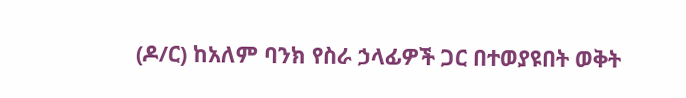(ዶ/ር) ከአለም ባንክ የስራ ኃላፊዎች ጋር በተወያዩበት ወቅት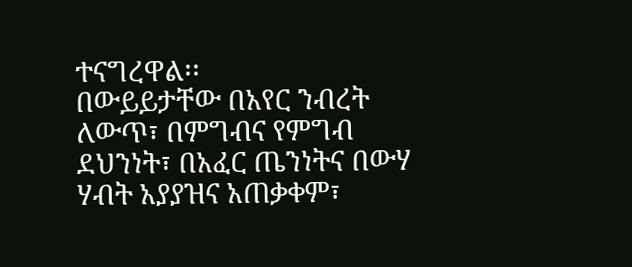ተናግረዋል፡፡
በውይይታቸው በአየር ንብረት ለውጥ፣ በምግብና የምግብ ደህንነት፣ በአፈር ጤንነትና በውሃ ሃብት አያያዝና አጠቃቀም፣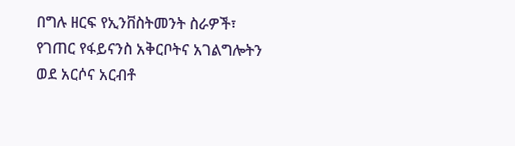በግሉ ዘርፍ የኢንቨስትመንት ስራዎች፣ የገጠር የፋይናንስ አቅርቦትና አገልግሎትን ወደ አርሶና አርብቶ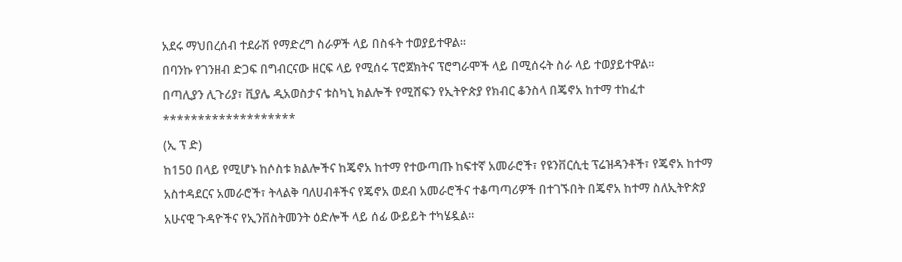አደሩ ማህበረሰብ ተደራሽ የማድረግ ስራዎች ላይ በስፋት ተወያይተዋል፡፡
በባንኩ የገንዘብ ድጋፍ በግብርናው ዘርፍ ላይ የሚሰሩ ፕሮጀክትና ፕሮግራሞች ላይ በሚሰሩት ስራ ላይ ተወያይተዋል፡፡
በጣሊያን ሊጉሪያ፣ ቪያሌ ዲአወስታና ቱስካኒ ክልሎች የሚሸፍን የኢትዮጵያ የክብር ቆንስላ በጄኖአ ከተማ ተከፈተ
*******************
(ኢ ፕ ድ)
ከ150 በላይ የሚሆኑ ከሶስቱ ክልሎችና ከጄኖአ ከተማ የተውጣጡ ከፍተኛ አመራሮች፣ የዩንቨርሲቲ ፕሬዝዳንቶች፣ የጄኖአ ከተማ አስተዳደርና አመራሮች፣ ትላልቅ ባለሀብቶችና የጄኖአ ወደብ አመራሮችና ተቆጣጣሪዎች በተገኙበት በጄኖአ ከተማ ስለኢትዮጵያ አሁናዊ ጉዳዮችና የኢንቨስትመንት ዕድሎች ላይ ሰፊ ውይይት ተካሄዷል።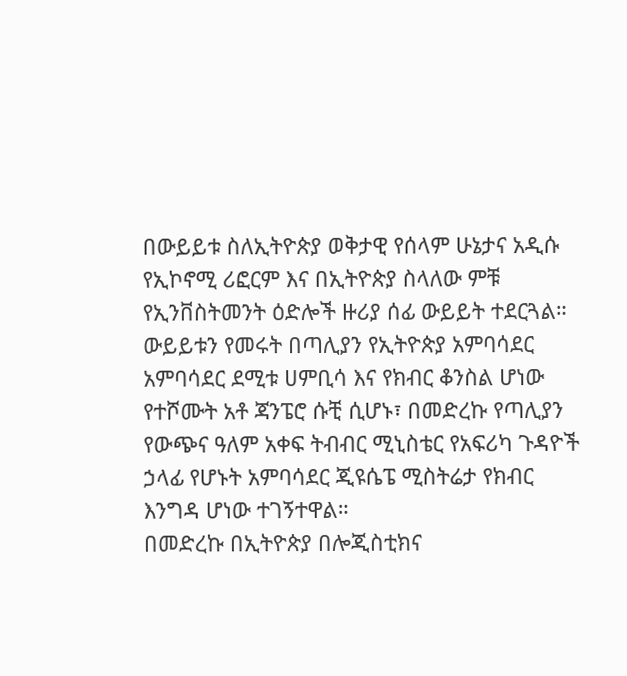በውይይቱ ስለኢትዮጵያ ወቅታዊ የሰላም ሁኔታና አዲሱ የኢኮኖሚ ሪፎርም እና በኢትዮጵያ ስላለው ምቹ የኢንቨስትመንት ዕድሎች ዙሪያ ሰፊ ውይይት ተደርጓል።
ውይይቱን የመሩት በጣሊያን የኢትዮጵያ አምባሳደር አምባሳደር ደሚቱ ሀምቢሳ እና የክብር ቆንስል ሆነው የተሾሙት አቶ ጃንፔሮ ሱቺ ሲሆኑ፣ በመድረኩ የጣሊያን የውጭና ዓለም አቀፍ ትብብር ሚኒስቴር የአፍሪካ ጉዳዮች ኃላፊ የሆኑት አምባሳደር ጂዩሴፔ ሚስትሬታ የክብር እንግዳ ሆነው ተገኝተዋል።
በመድረኩ በኢትዮጵያ በሎጂስቲክና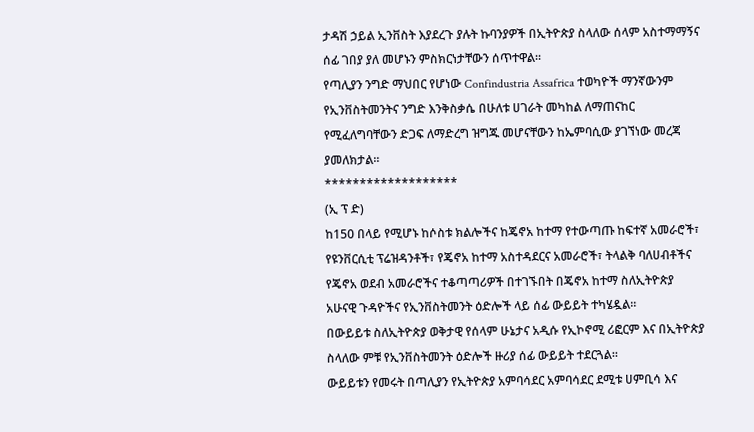ታዳሽ ኃይል ኢንቨስት እያደረጉ ያሉት ኩባንያዎች በኢትዮጵያ ስላለው ሰላም አስተማማኝና ሰፊ ገበያ ያለ መሆኑን ምስክርነታቸውን ሰጥተዋል።
የጣሊያን ንግድ ማህበር የሆነው Confindustria Assafrica ተወካዮች ማንኛውንም የኢንቨስትመንትና ንግድ እንቅስቃሴ በሁለቱ ሀገራት መካከል ለማጠናከር የሚፈለግባቸውን ድጋፍ ለማድረግ ዝግጁ መሆናቸውን ከኤምባሲው ያገኘነው መረጃ ያመለክታል።
*******************
(ኢ ፕ ድ)
ከ150 በላይ የሚሆኑ ከሶስቱ ክልሎችና ከጄኖአ ከተማ የተውጣጡ ከፍተኛ አመራሮች፣ የዩንቨርሲቲ ፕሬዝዳንቶች፣ የጄኖአ ከተማ አስተዳደርና አመራሮች፣ ትላልቅ ባለሀብቶችና የጄኖአ ወደብ አመራሮችና ተቆጣጣሪዎች በተገኙበት በጄኖአ ከተማ ስለኢትዮጵያ አሁናዊ ጉዳዮችና የኢንቨስትመንት ዕድሎች ላይ ሰፊ ውይይት ተካሄዷል።
በውይይቱ ስለኢትዮጵያ ወቅታዊ የሰላም ሁኔታና አዲሱ የኢኮኖሚ ሪፎርም እና በኢትዮጵያ ስላለው ምቹ የኢንቨስትመንት ዕድሎች ዙሪያ ሰፊ ውይይት ተደርጓል።
ውይይቱን የመሩት በጣሊያን የኢትዮጵያ አምባሳደር አምባሳደር ደሚቱ ሀምቢሳ እና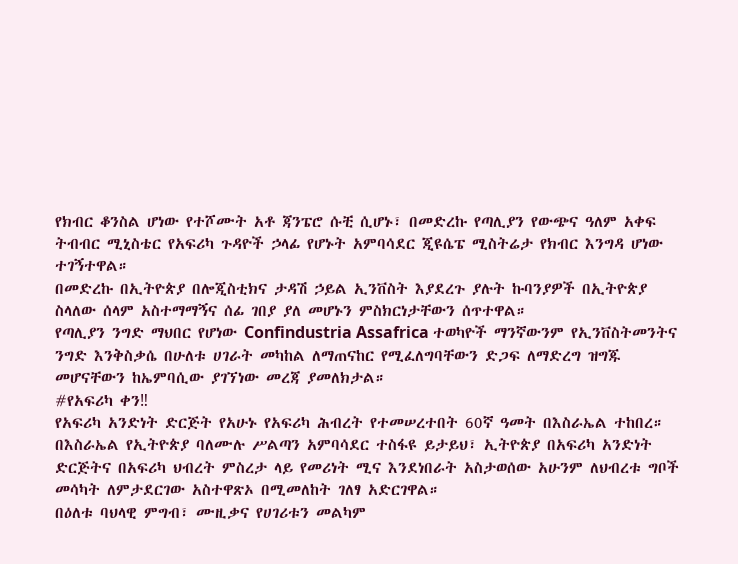የክብር ቆንስል ሆነው የተሾሙት አቶ ጃንፔሮ ሱቺ ሲሆኑ፣ በመድረኩ የጣሊያን የውጭና ዓለም አቀፍ ትብብር ሚኒስቴር የአፍሪካ ጉዳዮች ኃላፊ የሆኑት አምባሳደር ጂዩሴፔ ሚስትሬታ የክብር እንግዳ ሆነው ተገኝተዋል።
በመድረኩ በኢትዮጵያ በሎጂስቲክና ታዳሽ ኃይል ኢንቨስት እያደረጉ ያሉት ኩባንያዎች በኢትዮጵያ ስላለው ሰላም አስተማማኝና ሰፊ ገበያ ያለ መሆኑን ምስክርነታቸውን ሰጥተዋል።
የጣሊያን ንግድ ማህበር የሆነው Confindustria Assafrica ተወካዮች ማንኛውንም የኢንቨስትመንትና ንግድ እንቅስቃሴ በሁለቱ ሀገራት መካከል ለማጠናከር የሚፈለግባቸውን ድጋፍ ለማድረግ ዝግጁ መሆናቸውን ከኤምባሲው ያገኘነው መረጃ ያመለክታል።
#የአፍሪካ ቀን‼
የአፍሪካ አንድነት ድርጅት የአሁኑ የአፍሪካ ሕብረት የተመሠረተበት 60ኛ ዓመት በእስራኤል ተከበረ።
በእስራኤል የኢትዮጵያ ባለሙሉ ሥልጣን አምባሳደር ተስፋዩ ይታይህ፣ ኢትዮጵያ በአፍሪካ አንድነት ድርጅትና በአፍሪካ ህብረት ምስረታ ላይ የመሪነት ሚና እንደነበራት አስታወሰው አሁንም ለህብረቱ ግቦች መሳካት ለምታደርገው አስተዋጽኦ በሚመለከት ገለፃ አድርገዋል።
በዕለቱ ባህላዊ ምግብ፣ ሙዚቃና የሀገሪቱን መልካም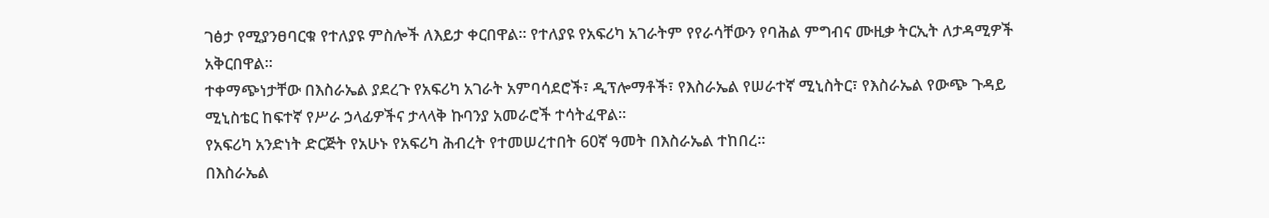ገፅታ የሚያንፀባርቁ የተለያዩ ምስሎች ለእይታ ቀርበዋል። የተለያዩ የአፍሪካ አገራትም የየራሳቸውን የባሕል ምግብና ሙዚቃ ትርኢት ለታዳሚዎች አቅርበዋል።
ተቀማጭነታቸው በእስራኤል ያደረጉ የአፍሪካ አገራት አምባሳደሮች፣ ዲፕሎማቶች፣ የእስራኤል የሠራተኛ ሚኒስትር፣ የእስራኤል የውጭ ጉዳይ ሚኒስቴር ከፍተኛ የሥራ ኃላፊዎችና ታላላቅ ኩባንያ አመራሮች ተሳትፈዋል።
የአፍሪካ አንድነት ድርጅት የአሁኑ የአፍሪካ ሕብረት የተመሠረተበት 60ኛ ዓመት በእስራኤል ተከበረ።
በእስራኤል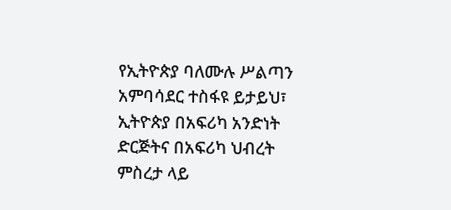የኢትዮጵያ ባለሙሉ ሥልጣን አምባሳደር ተስፋዩ ይታይህ፣ ኢትዮጵያ በአፍሪካ አንድነት ድርጅትና በአፍሪካ ህብረት ምስረታ ላይ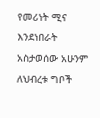የመሪነት ሚና እንደነበራት አስታወሰው አሁንም ለህብረቱ ግቦች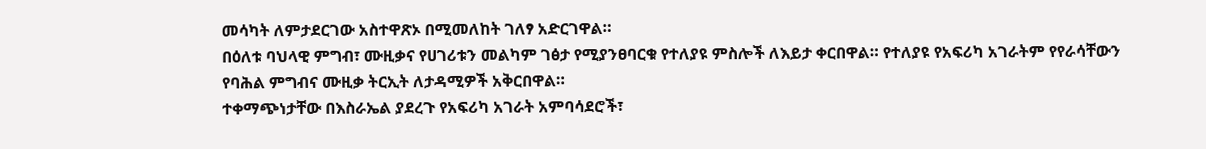መሳካት ለምታደርገው አስተዋጽኦ በሚመለከት ገለፃ አድርገዋል።
በዕለቱ ባህላዊ ምግብ፣ ሙዚቃና የሀገሪቱን መልካም ገፅታ የሚያንፀባርቁ የተለያዩ ምስሎች ለእይታ ቀርበዋል። የተለያዩ የአፍሪካ አገራትም የየራሳቸውን የባሕል ምግብና ሙዚቃ ትርኢት ለታዳሚዎች አቅርበዋል።
ተቀማጭነታቸው በእስራኤል ያደረጉ የአፍሪካ አገራት አምባሳደሮች፣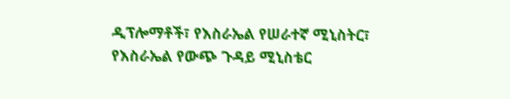ዲፕሎማቶች፣ የእስራኤል የሠራተኛ ሚኒስትር፣ የእስራኤል የውጭ ጉዳይ ሚኒስቴር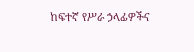ከፍተኛ የሥራ ኃላፊዎችና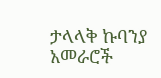ታላላቅ ኩባንያ አመራሮች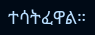ተሳትፈዋል።